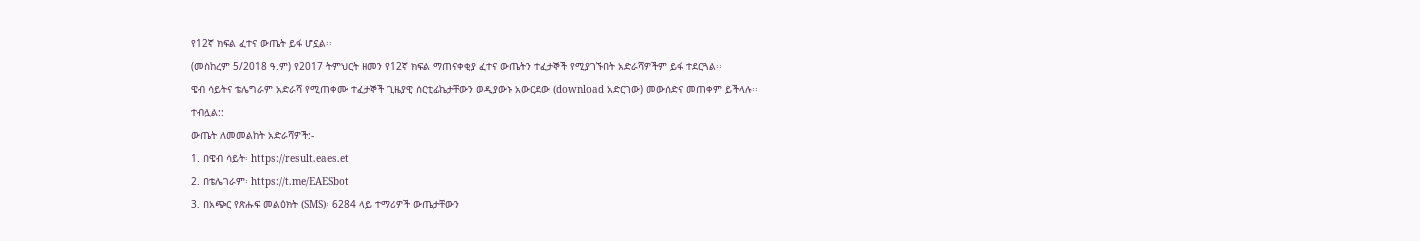የ12ኛ ክፍል ፈተና ውጤት ይፋ ሆኗል፡፡
(መስከረም 5/2018 ዓ.ም) የ2017 ትምህርት ዘመን የ12ኛ ክፍል ማጠናቀቂያ ፈተና ውጤትን ተፈታኞች የሚያገኙበት አድራሻዎችም ይፋ ተደርጓል፡፡
ዌብ ሳይትና ቴሌግራም አድራሻ የሚጠቀሙ ተፈታኞች ጊዜያዊ ሰርቲፊኬታቸውን ወዲያውኑ አውርደው (download አድርገው) መውሰድና መጠቀም ይችላሉ፡፡
ተብሏል::
ውጤት ለመመልከት አድራሻዎች:-
1. በዌብ ሳይት፡ https://result.eaes.et
2. በቴሌገራም፡ https://t.me/EAESbot
3. በአጭር የጽሑፍ መልዕክት (SMS)፡ 6284 ላይ ተማሪዎች ውጤታቸውን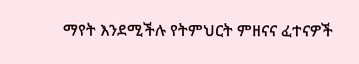ማየት እንደሚችሉ የትምህርት ምዘናና ፈተናዎች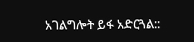አገልግሎት ይፋ አድርጓል::